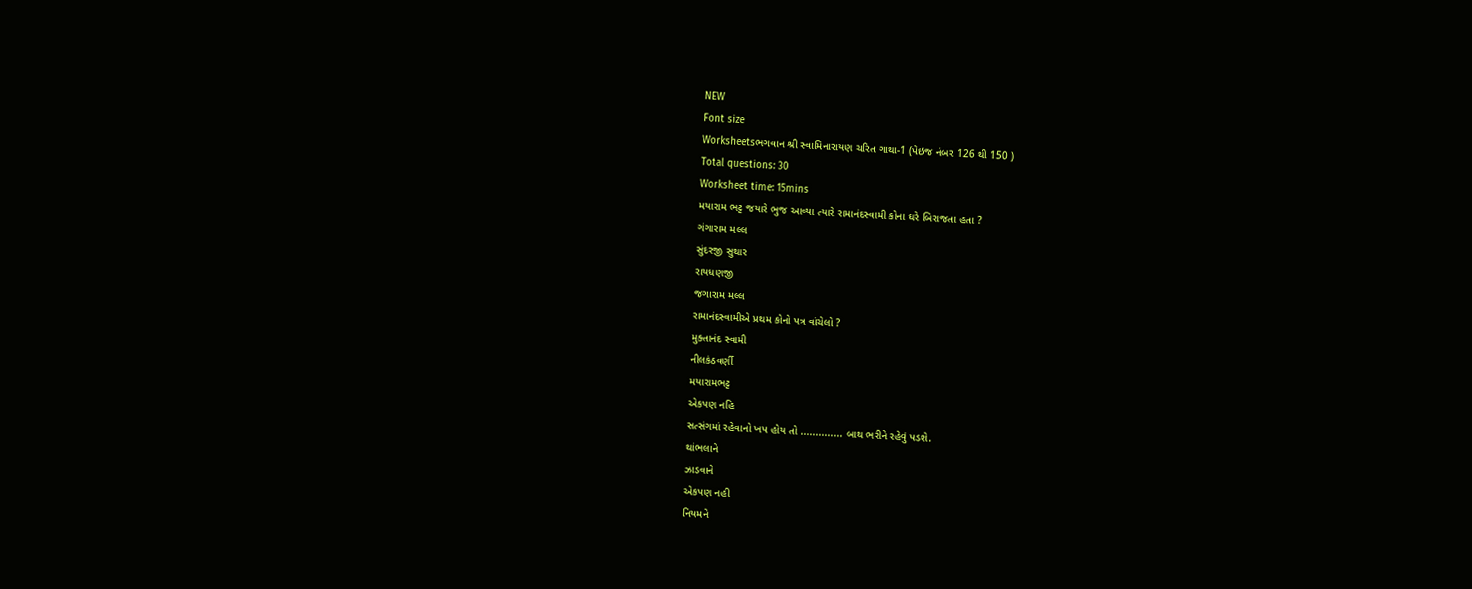NEW
Font size
Worksheetsભગવાન શ્રી સ્વામિનારાયણ ચરિત ગાથા-1 (પેઇજ નંબર 126 થી 150 )
Total questions: 30
Worksheet time: 15mins
મયારામ ભટ્ટ જયારે ભુજ આવ્યા ત્યારે રામાનંદસ્વામી કોના ઘરે બિરાજતા હતા ?
ગંગારામ મલ્લ
સુંદરજી સુથાર
રાયધણજી
જગારામ મલ્લ
રામાનંદસ્વામીએ પ્રથમ કોનો પત્ર વાંચેલો ?
મુક્તાનંદ સ્વામી
નીલકંઠવર્ણી
મયારામભટ્ટ
એકપણ નહિ
સત્સંગમાં રહેવાનો ખપ હોય તો .............. બાથ ભરીને રહેવું પડશે.
થાંભલાને
ઝાડવાને
એકપણ નહી
નિયમને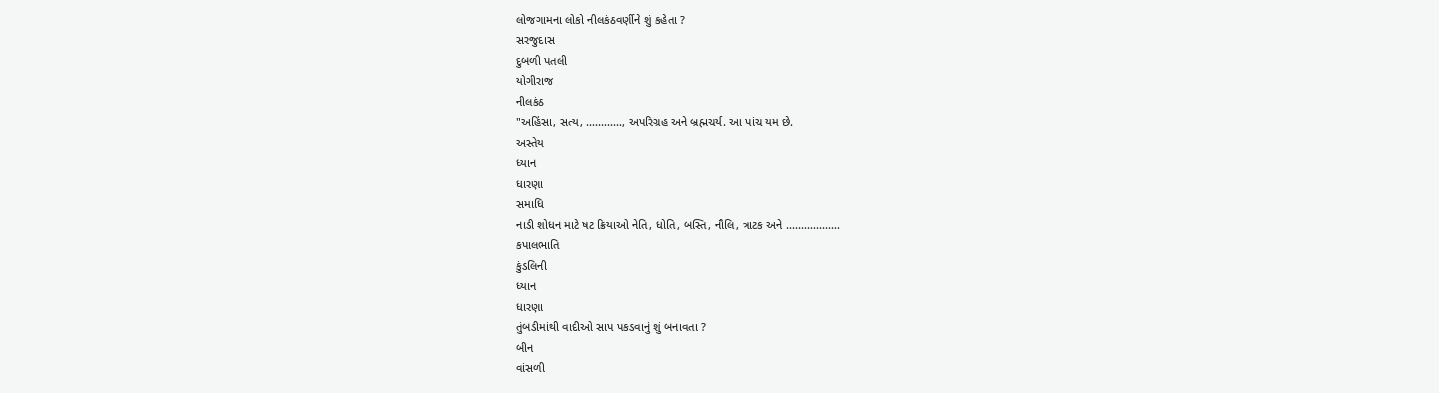લોજગામના લોકો નીલકંઠવર્ણીને શું કહેતા ?
સરજુદાસ
દુબળી પતલી
યોગીરાજ
નીલકંઠ
"અહિંસા, સત્ય, ............, અપરિગ્રહ અને બ્રહ્મચર્ય. આ પાંચ યમ છે.
અસ્તેય
ધ્યાન
ધારણા
સમાધિ
નાડી શોધન માટે ષટ ક્રિયાઓ નેતિ, ધોતિ, બસ્તિ, નૌલિ, ત્રાટક અને ..................
કપાલભાતિ
કુંડલિની
ધ્યાન
ધારણા
તુંબડીમાંથી વાદીઓ સાપ પકડવાનું શું બનાવતા ?
બીન
વાંસળી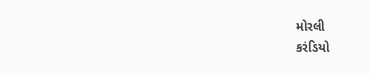મોરલી
કરંડિયો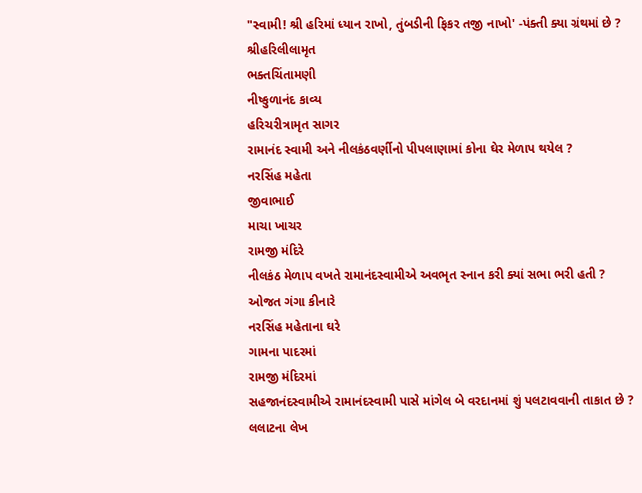"સ્વામી! શ્રી હરિમાં ધ્યાન રાખો, તુંબડીની ફિકર તજી નાખો' -પંક્તી ક્યા ગ્રંથમાં છે ?
શ્રીહરિલીલામૃત
ભક્તચિંતામણી
નીષ્કુળાનંદ કાવ્ય
હરિચરીત્રામૃત સાગર
રામાનંદ સ્વામી અને નીલકંઠવર્ણીનો પીપલાણામાં કોના ઘેર મેળાપ થયેલ ?
નરસિંહ મહેતા
જીવાભાઈ
માચા ખાચર
રામજી મંદિરે
નીલકંઠ મેળાપ વખતે રામાનંદસ્વામીએ અવભૃત સ્નાન કરી ક્યાં સભા ભરી હતી ?
ઓજત ગંગા કીનારે
નરસિંહ મહેતાના ઘરે
ગામના પાદરમાં
રામજી મંદિરમાં
સહજાનંદસ્વામીએ રામાનંદસ્વામી પાસે માંગેલ બે વરદાનમાં શું પલટાવવાની તાકાત છે ?
લલાટના લેખ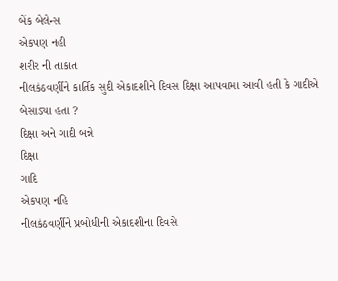બેંક બેલેન્સ
એકપણ નહી
શરીર ની તાકાત
નીલકંઠવર્ણીને કાર્તિક સુદી એકાદશીને દિવસ દિક્ષા આપવામા આવી હતી કે ગાદીએ બેસાડ્યા હતા ?
દિક્ષા અને ગાદી બન્ને
દિક્ષા
ગાદિ
એકપણ નહિ
નીલકંઠવર્ણીને પ્રબોધીની એકાદશીના દિવસે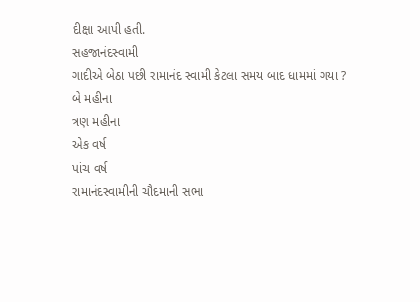દીક્ષા આપી હતી.
સહજાનંદસ્વામી
ગાદીએ બેઠા પછી રામાનંદ સ્વામી કેટલા સમય બાદ ધામમાં ગયા ?
બે મહીના
ત્રણ મહીના
એક વર્ષ
પાંચ વર્ષ
રામાનંદસ્વામીની ચૌદમાની સભા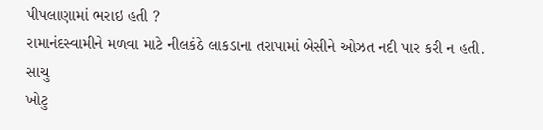પીપલાણામાં ભરાઇ હતી ?
રામાનંદસ્વામીને મળવા માટે નીલકંઠે લાકડાના તરાપામાં બેસીને ઓઝત નદી પાર કરી ન હતી.
સાચુ
ખોટુ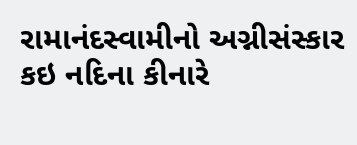રામાનંદસ્વામીનો અગ્નીસંસ્કાર કઇ નદિના કીનારે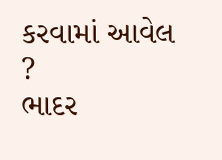કરવામાં આવેલ ?
ભાદર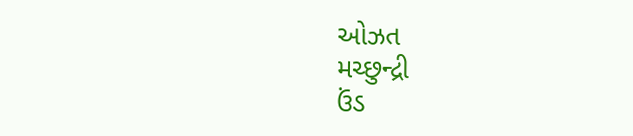ઓઝત
મચ્છુન્દ્રી
ઉંડ